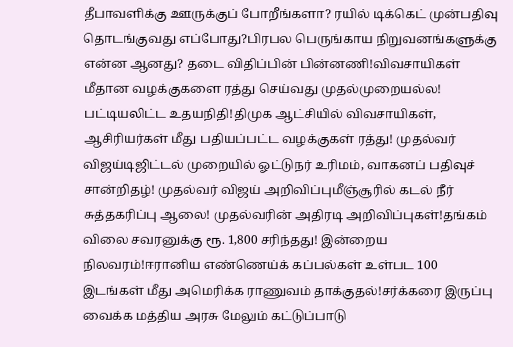தீபாவளிக்கு ஊருக்குப் போறீங்களா? ரயில் டிக்கெட் முன்பதிவு தொடங்குவது எப்போது?பிரபல பெருங்காய நிறுவனங்களுக்கு என்ன ஆனது? தடை விதிப்பின் பின்னணி!விவசாயிகள் மீதான வழக்குகளை ரத்து செய்வது முதல்முறையல்ல! பட்டியலிட்ட உதயநிதி!திமுக ஆட்சியில் விவசாயிகள், ஆசிரியர்கள் மீது பதியப்பட்ட வழக்குகள் ரத்து! முதல்வர் விஜய்டிஜிட்டல் முறையில் ஓட்டுநர் உரிமம், வாகனப் பதிவுச் சான்றிதழ்! முதல்வர் விஜய் அறிவிப்புமீஞ்சூரில் கடல் நீர் சுத்தகரிப்பு ஆலை! முதல்வரின் அதிரடி அறிவிப்புகள்!தங்கம் விலை சவரனுக்கு ரூ. 1,800 சரிந்தது! இன்றைய நிலவரம்!ஈரானிய எண்ணெய்க் கப்பல்கள் உள்பட 100 இடங்கள் மீது அமெரிக்க ராணுவம் தாக்குதல்!சர்க்கரை இருப்பு வைக்க மத்திய அரசு மேலும் கட்டுப்பாடு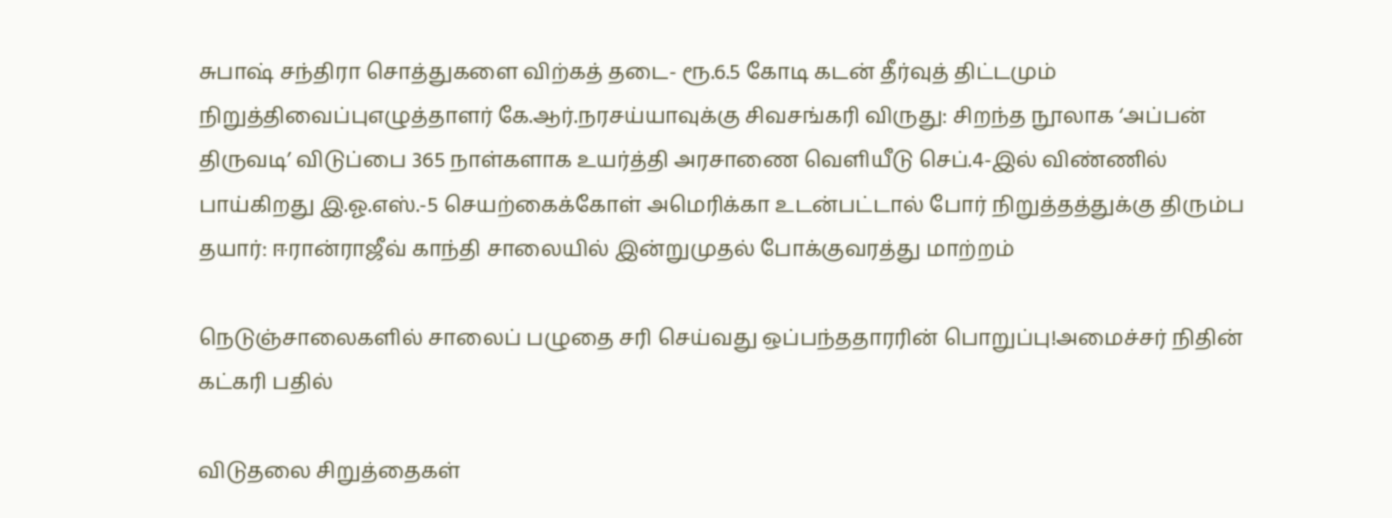சுபாஷ் சந்திரா சொத்துகளை விற்கத் தடை- ரூ.6.5 கோடி கடன் தீர்வுத் திட்டமும் நிறுத்திவைப்புஎழுத்தாளர் கே.ஆர்.நரசய்யாவுக்கு சிவசங்கரி விருது: சிறந்த நூலாக ‘அப்பன் திருவடி’ விடுப்பை 365 நாள்களாக உயர்த்தி அரசாணை வெளியீடு செப்.4-இல் விண்ணில் பாய்கிறது இ.ஓ.எஸ்.-5 செயற்கைக்கோள் அமெரிக்கா உடன்பட்டால் போர் நிறுத்தத்துக்கு திரும்ப தயார்: ஈரான்ராஜீவ் காந்தி சாலையில் இன்றுமுதல் போக்குவரத்து மாற்றம்

நெடுஞ்சாலைகளில் சாலைப் பழுதை சரி செய்வது ஒப்பந்ததாரரின் பொறுப்பு!அமைச்சர் நிதின் கட்கரி பதில்

விடுதலை சிறுத்தைகள்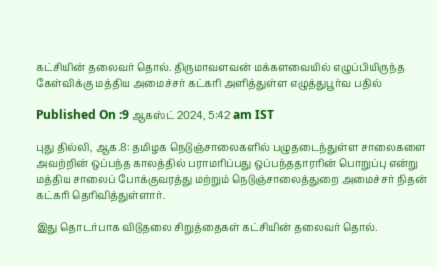கட்சியின் தலைவர் தொல். திருமாவளவன் மக்களவையில் எழுப்பியிருந்த கேள்விக்கு மத்திய அமைச்சர் கட்கரி அளித்துள்ள எழுத்துபூர்வ பதில்

Published On :9 ஆகஸ்ட் 2024, 5:42 am IST

புது தில்லி, ஆக.8: தமிழக நெடுஞ்சாலைகளில் பழுதடைந்துள்ள சாலைகளை அவற்றின் ஒப்பந்த காலத்தில் பராமரிப்பது ஒப்பந்ததாரரின் பொறுப்பு என்று மத்திய சாலைப் போக்குவரத்து மற்றும் நெடுஞ்சாலைத்துறை அமைச்சர் நிதன் கட்கரி தெரிவித்துள்ளார்.

இது தொடர்பாக விடுதலை சிறுத்தைகள் கட்சியின் தலைவர் தொல்.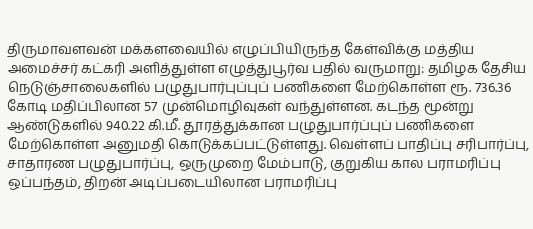திருமாவளவன் மக்களவையில் எழுப்பியிருந்த கேள்விக்கு மத்திய அமைச்சர் கட்கரி அளித்துள்ள எழுத்துபூர்வ பதில் வருமாறு: தமிழக தேசிய நெடுஞ்சாலைகளில் பழுதுபார்புப்புப் பணிகளை மேற்கொள்ள ரூ. 736.36 கோடி மதிப்பிலான 57 முன்மொழிவுகள் வந்துள்ளன. கடந்த மூன்று ஆண்டுகளில் 940.22 கி.மீ. தூரத்துக்கான பழுதுபார்ப்புப் பணிகளை மேற்கொள்ள அனுமதி கொடுக்கப்பட்டுள்ளது. வெள்ளப் பாதிப்பு சரிபார்ப்பு, சாதாரண பழுதுபார்ப்பு, ஒருமுறை மேம்பாடு, குறுகிய கால பராமரிப்பு ஒப்பந்தம், திறன் அடிப்படையிலான பராமரிப்பு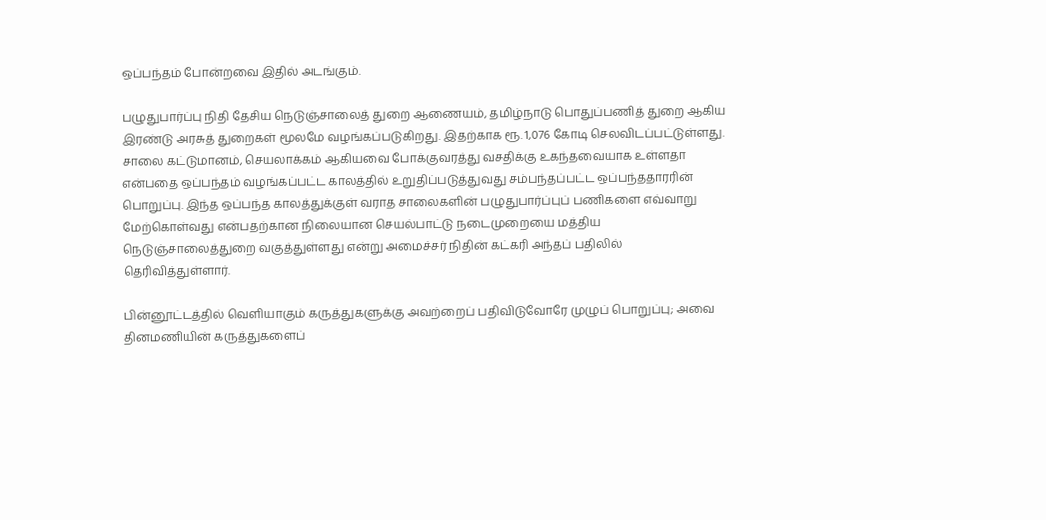ஒப்பந்தம் போன்றவை இதில் அடங்கும்.

பழுதுபார்ப்பு நிதி தேசிய நெடுஞ்சாலைத் துறை ஆணையம், தமிழ்நாடு பொதுப்பணித் துறை ஆகிய இரண்டு அரசுத் துறைகள் மூலமே வழங்கப்படுகிறது. இதற்காக ரூ. 1,076 கோடி செலவிடப்பட்டுள்ளது. சாலை கட்டுமானம், செயலாக்கம் ஆகியவை போக்குவரத்து வசதிக்கு உகந்தவையாக உள்ளதா என்பதை ஒப்பந்தம் வழங்கப்பட்ட காலத்தில் உறுதிப்படுத்துவது சம்பந்தப்பட்ட ஒப்பந்ததாரரின் பொறுப்பு. இந்த ஒப்பந்த காலத்துக்குள் வராத சாலைகளின் பழுதுபார்ப்புப் பணிகளை எவ்வாறு மேற்கொள்வது என்பதற்கான நிலையான செயல்பாட்டு நடைமுறையை மத்திய நெடுஞ்சாலைத்துறை வகுத்துள்ளது என்று அமைச்சர் நிதின் கட்கரி அந்தப் பதிலில் தெரிவித்துள்ளார்.

பின்னூட்டத்தில் வெளியாகும் கருத்துகளுக்கு அவற்றைப் பதிவிடுவோரே முழுப் பொறுப்பு; அவை தினமணியின் கருத்துகளைப்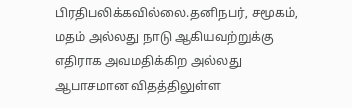பிரதிபலிக்கவில்லை.தனிநபர், சமூகம், மதம் அல்லது நாடு ஆகியவற்றுக்கு எதிராக அவமதிக்கிற அல்லது ஆபாசமான விதத்திலுள்ள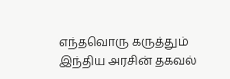எந்தவொரு கருத்தும் இந்திய அரசின் தகவல்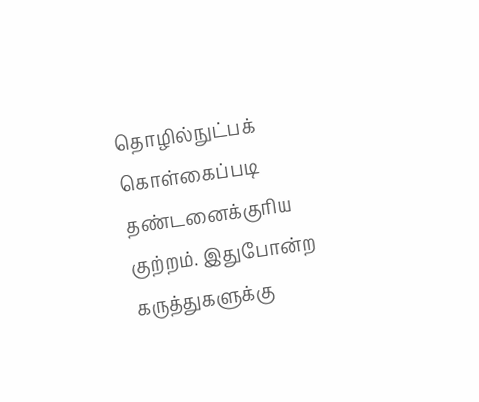தொழில்நுட்பக் கொள்கைப்படி தண்டனைக்குரிய குற்றம். இதுபோன்ற கருத்துகளுக்கு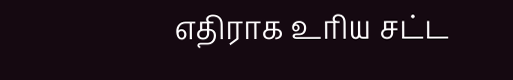எதிராக உரிய சட்ட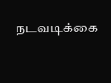நடவடிக்கை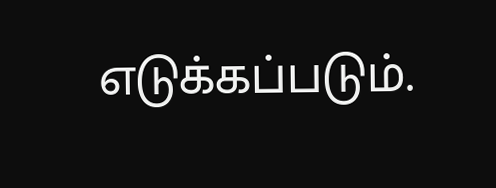எடுக்கப்படும்.